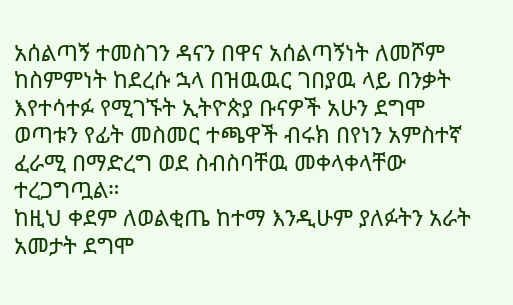አሰልጣኝ ተመስገን ዳናን በዋና አሰልጣኝነት ለመሾም ከስምምነት ከደረሱ ኋላ በዝዉዉር ገበያዉ ላይ በንቃት እየተሳተፉ የሚገኙት ኢትዮጵያ ቡናዎች አሁን ደግሞ ወጣቱን የፊት መስመር ተጫዋች ብሩክ በየነን አምስተኛ ፈራሚ በማድረግ ወደ ስብስባቸዉ መቀላቀላቸው ተረጋግጧል።
ከዚህ ቀደም ለወልቂጤ ከተማ እንዲሁም ያለፉትን አራት አመታት ደግሞ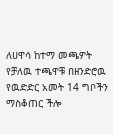ለሀዋሳ ከተማ መጫዎት የቻለዉ ተጫዋቹ በዘንድሮዉ የዉድድር አመት 14 ግቦችን ማስቆጠር ችሎ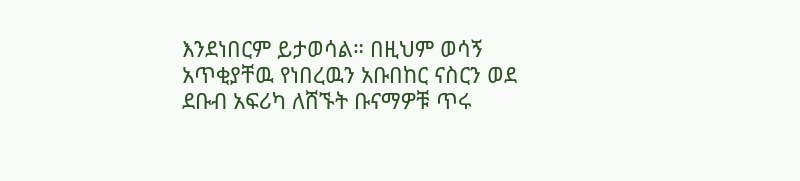እንደነበርም ይታወሳል። በዚህም ወሳኝ አጥቂያቸዉ የነበረዉን አቡበከር ናስርን ወደ ደቡብ አፍሪካ ለሸኙት ቡናማዎቹ ጥሩ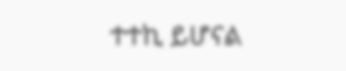ተተኪ ይሆናል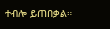ተብሎ ይጠበቃል።